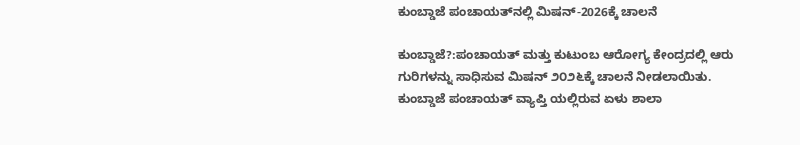ಕುಂಬ್ಡಾಜೆ ಪಂಚಾಯತ್‌ನಲ್ಲಿ ಮಿಷನ್-2026ಕ್ಕೆ ಚಾಲನೆ

ಕುಂಬ್ಡಾಜೆ?:ಪಂಚಾಯತ್ ಮತ್ತು ಕುಟುಂಬ ಆರೋಗ್ಯ ಕೇಂದ್ರದಲ್ಲಿ ಆರು ಗುರಿಗಳನ್ನು ಸಾಧಿಸುವ ಮಿಷನ್ ೨೦೨೬ಕ್ಕೆ ಚಾಲನೆ ನೀಡಲಾಯಿತು. ಕುಂಬ್ಡಾಜೆ ಪಂಚಾಯತ್ ವ್ಯಾಪ್ತಿ ಯಲ್ಲಿರುವ ಏಳು ಶಾಲಾ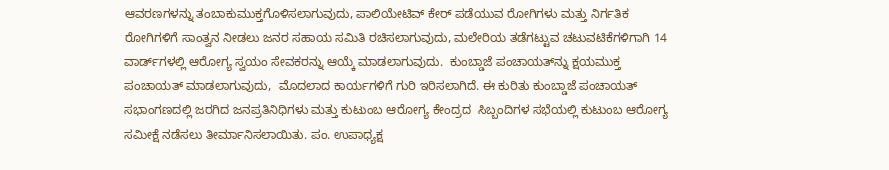ಆವರಣಗಳನ್ನು ತಂಬಾಕುಮುಕ್ತಗೊಳಿಸಲಾಗುವುದು, ಪಾಲಿಯೇಟಿವ್ ಕೇರ್ ಪಡೆಯುವ ರೋಗಿಗಳು ಮತ್ತು ನಿರ್ಗತಿಕ ರೋಗಿಗಳಿಗೆ ಸಾಂತ್ವನ ನೀಡಲು ಜನರ ಸಹಾಯ ಸಮಿತಿ ರಚಿಸಲಾಗುವುದು, ಮಲೇರಿಯ ತಡೆಗಟ್ಟುವ ಚಟುವಟಿಕೆಗಳಿಗಾಗಿ 14 ವಾರ್ಡ್‌ಗಳಲ್ಲಿ ಆರೋಗ್ಯ ಸ್ವಯಂ ಸೇವಕರನ್ನು ಆಯ್ಕೆ ಮಾಡಲಾಗುವುದು.  ಕುಂಬ್ಡಾಜೆ ಪಂಚಾಯತ್‌ನ್ನು ಕ್ಷಯಮುಕ್ತ ಪಂಚಾಯತ್ ಮಾಡಲಾಗುವುದು,  ಮೊದಲಾದ ಕಾರ್ಯಗಳಿಗೆ ಗುರಿ ಇರಿಸಲಾಗಿದೆ. ಈ ಕುರಿತು ಕುಂಬ್ಡಾಜೆ ಪಂಚಾಯತ್ ಸಭಾಂಗಣದಲ್ಲಿ ಜರಗಿದ ಜನಪ್ರತಿನಿಧಿಗಳು ಮತ್ತು ಕುಟುಂಬ ಆರೋಗ್ಯ ಕೇಂದ್ರದ  ಸಿಬ್ಬಂದಿಗಳ ಸಭೆಯಲ್ಲಿ ಕುಟುಂಬ ಆರೋಗ್ಯ ಸಮೀಕ್ಷೆ ನಡೆಸಲು ತೀರ್ಮಾನಿಸಲಾಯಿತು. ಪಂ. ಉಪಾಧ್ಯಕ್ಷ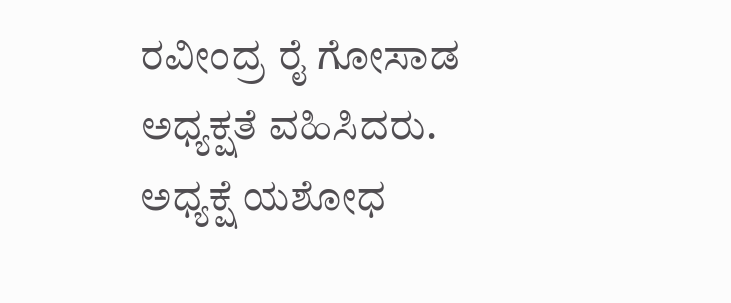ರವೀಂದ್ರ ರೈ ಗೋಸಾಡ ಅಧ್ಯಕ್ಷತೆ ವಹಿಸಿದರು.  ಅಧ್ಯಕ್ಷೆ ಯಶೋಧ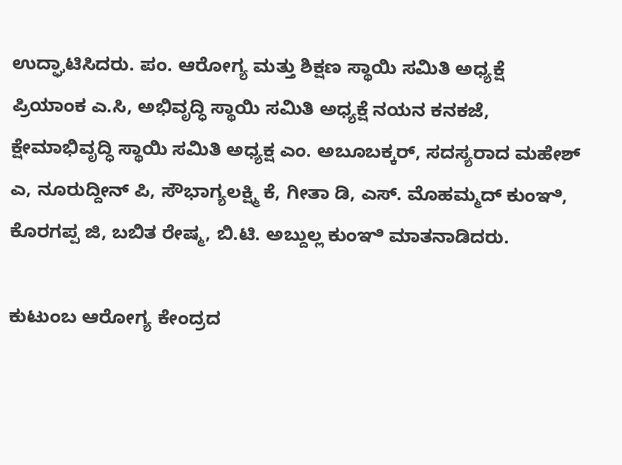ಉದ್ಘಾಟಿಸಿದರು. ಪಂ. ಆರೋಗ್ಯ ಮತ್ತು ಶಿಕ್ಷಣ ಸ್ಥಾಯಿ ಸಮಿತಿ ಅಧ್ಯಕ್ಷೆ ಪ್ರಿಯಾಂಕ ಎ.ಸಿ, ಅಭಿವೃದ್ಧಿ ಸ್ಥಾಯಿ ಸಮಿತಿ ಅಧ್ಯಕ್ಷೆ ನಯನ ಕನಕಜೆ, ಕ್ಷೇಮಾಭಿವೃದ್ಧಿ ಸ್ಥಾಯಿ ಸಮಿತಿ ಅಧ್ಯಕ್ಷ ಎಂ. ಅಬೂಬಕ್ಕರ್, ಸದಸ್ಯರಾದ ಮಹೇಶ್ ಎ, ನೂರುದ್ದೀನ್ ಪಿ, ಸೌಭಾಗ್ಯಲಕ್ಷ್ಮಿ ಕೆ, ಗೀತಾ ಡಿ, ಎಸ್. ಮೊಹಮ್ಮದ್ ಕುಂಞಿ, ಕೊರಗಪ್ಪ ಜಿ, ಬಬಿತ ರೇಷ್ಮ, ಬಿ.ಟಿ. ಅಬ್ದುಲ್ಲ ಕುಂಞಿ ಮಾತನಾಡಿದರು.

ಕುಟುಂಬ ಆರೋಗ್ಯ ಕೇಂದ್ರದ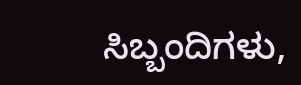ಸಿಬ್ಬಂದಿಗಳು,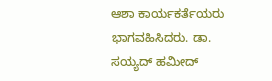ಆಶಾ ಕಾರ್ಯಕರ್ತೆಯರು ಭಾಗವಹಿಸಿದರು. ಡಾ. ಸಯ್ಯದ್ ಹಮೀದ್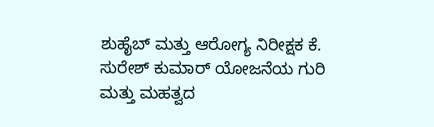ಶುಹೈಬ್ ಮತ್ತು ಆರೋಗ್ಯ ನಿರೀಕ್ಷಕ ಕೆ. ಸುರೇಶ್ ಕುಮಾರ್ ಯೋಜನೆಯ ಗುರಿ ಮತ್ತು ಮಹತ್ವದ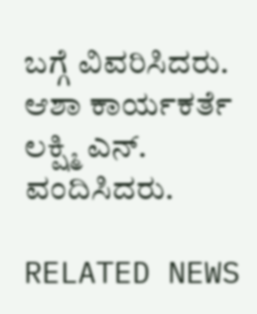ಬಗ್ಗೆ ವಿವರಿಸಿದರು. ಆಶಾ ಕಾರ್ಯಕರ್ತೆ ಲಕ್ಷ್ಮಿ ಎನ್. ವಂದಿಸಿದರು.

RELATED NEWS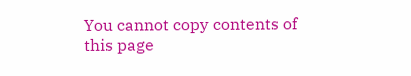You cannot copy contents of this page